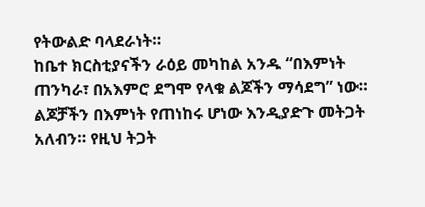የትውልድ ባላደራነት።
ከቤተ ክርስቲያናችን ራዕይ መካከል አንዱ “በእምነት ጠንካራ፣ በአእምሮ ደግሞ የላቁ ልጆችን ማሳደግ” ነው። ልጆቻችን በእምነት የጠነከሩ ሆነው እንዲያድጉ መትጋት አለብን። የዚህ ትጋት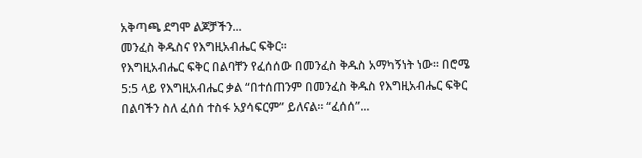አቅጣጫ ደግሞ ልጆቻችን...
መንፈስ ቅዱስና የእግዚአብሔር ፍቅር።
የእግዚአብሔር ፍቅር በልባቸን የፈሰሰው በመንፈስ ቅዱስ አማካኝነት ነው። በሮሜ 5:5 ላይ የእግዚአብሔር ቃል “በተሰጠንም በመንፈስ ቅዱስ የእግዚአብሔር ፍቅር በልባችን ስለ ፈሰሰ ተስፋ አያሳፍርም” ይለናል። “ፈሰሰ”...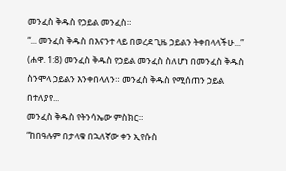መንፈስ ቅዱስ የኃይል መንፈስ።
“... መንፈስ ቅዱስ በእናንተ ላይ በወረደ ጊዜ ኃይልን ትቀበላላችሁ...” (ሐዋ. 1:8) መንፈስ ቅዱስ የኃይል መንፈስ ስለሆነ በመንፈስ ቅዱስ ስንሞላ ኃይልን እንቀበላለን። መንፈስ ቅዱስ የሚሰጠን ኃይል በተለያየ...
መንፈስ ቅዱስ የትንሳኤው ምስክር።
“ከበዓሉም በታላቁ በኋለኛው ቀን ኢየሱስ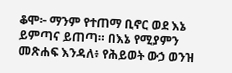ቆሞ፦ ማንም የተጠማ ቢኖር ወደ እኔ ይምጣና ይጠጣ። በእኔ የሚያምን መጽሐፍ እንዳለ፥ የሕይወት ውኃ ወንዝ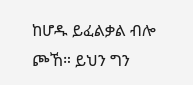ከሆዱ ይፈልቃል ብሎ ጮኸ። ይህን ግን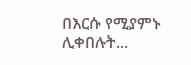በእርሱ የሚያምኑ ሊቀበሉት...